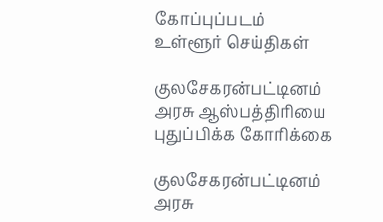கோப்புப்படம்
உள்ளூர் செய்திகள்

குலசேகரன்பட்டினம் அரசு ஆஸ்பத்திரியை புதுப்பிக்க கோரிக்கை

குலசேகரன்பட்டினம் அரசு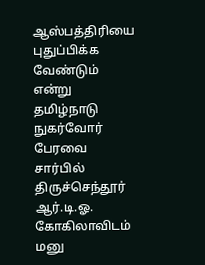ஆஸ்பத்திரியை புதுப்பிக்க வேண்டும் என்று தமிழ்நாடு நுகர்வோர் பேரவை சார்பில் திருச்செந்தூர் ஆர்.டி.ஓ. கோகிலாவிடம் மனு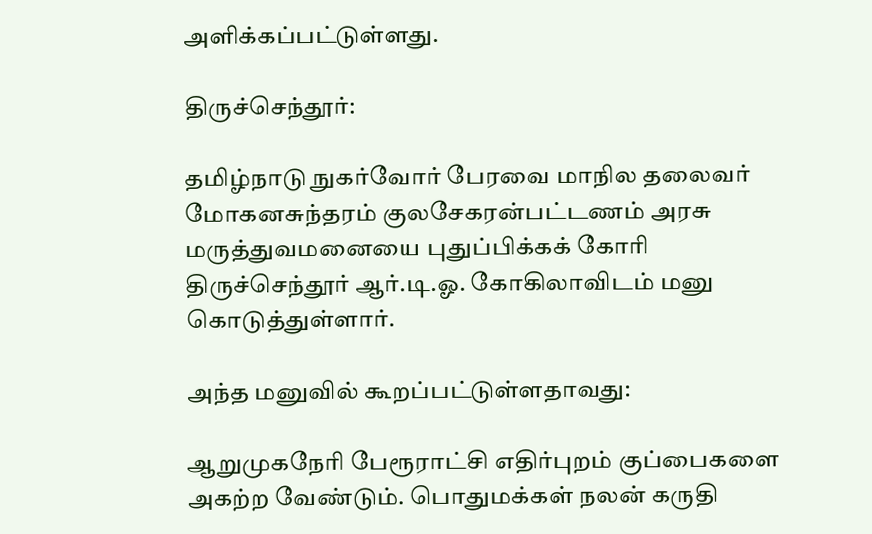அளிக்கப்பட்டுள்ளது.

திருச்செந்தூர்:

தமிழ்நாடு நுகர்வோர் பேரவை மாநில தலைவர் மோகனசுந்தரம் குலசேகரன்பட்டணம் அரசு மருத்துவமனையை புதுப்பிக்கக் கோரி திருச்செந்தூர் ஆர்.டி.ஓ. கோகிலாவிடம் மனு கொடுத்துள்ளார்.

அந்த மனுவில் கூறப்பட்டுள்ளதாவது:

ஆறுமுகநேரி பேரூராட்சி எதிர்புறம் குப்பைகளை அகற்ற வேண்டும். பொதுமக்கள் நலன் கருதி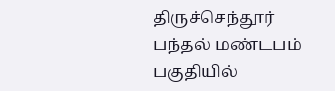திருச்செந்தூர் பந்தல் மண்டபம் பகுதியில்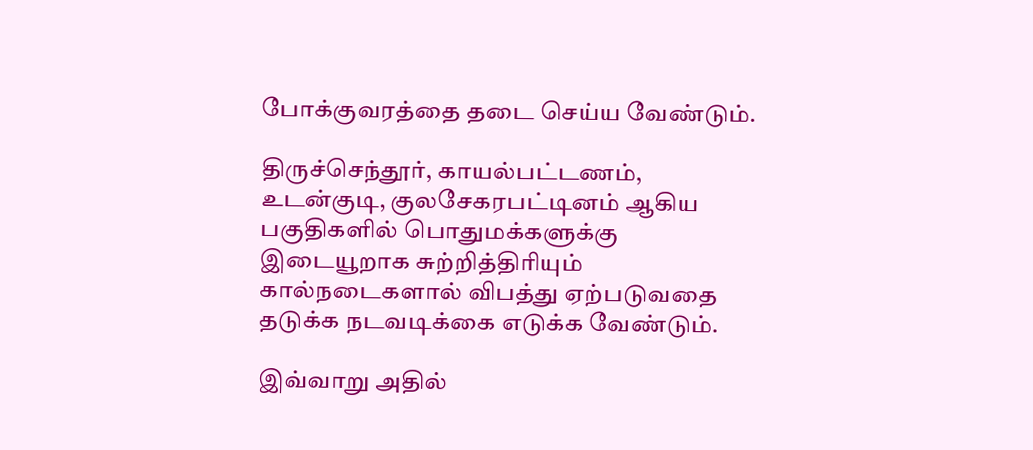போக்குவரத்தை தடை செய்ய வேண்டும்.

திருச்செந்தூர், காயல்பட்டணம், உடன்குடி, குலசேகரபட்டினம் ஆகிய பகுதிகளில் பொதுமக்களுக்கு இடையூறாக சுற்றித்திரியும் கால்நடைகளால் விபத்து ஏற்படுவதை தடுக்க நடவடிக்கை எடுக்க வேண்டும்.

இவ்வாறு அதில்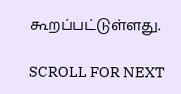கூறப்பட்டுள்ளது.

SCROLL FOR NEXT